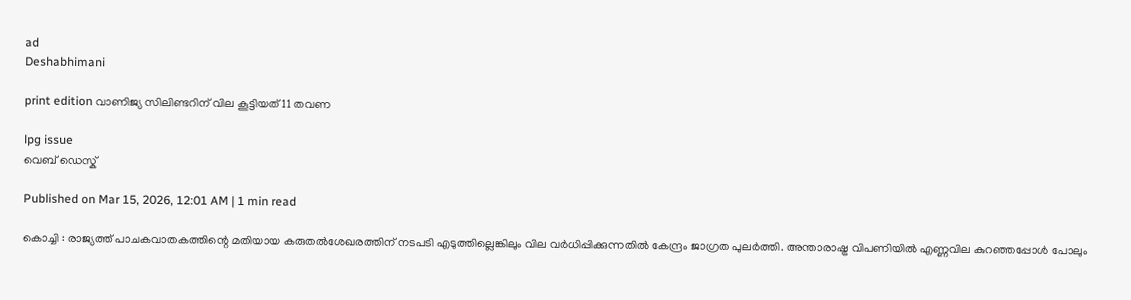ad
Deshabhimani

print edition വാണിജ്യ സിലിണ്ടറിന്‌ വില കൂട്ടിയത്‌ 11 തവണ

lpg issue
വെബ് ഡെസ്ക്

Published on Mar 15, 2026, 12:01 AM | 1 min read

കൊച്ചി : രാജ്യത്ത് പാചകവാതകത്തിന്റെ മതിയായ കരുതൽശേഖരത്തിന് നടപടി എടുത്തില്ലെങ്കിലും വില വർധിപ്പിക്കുന്നതിൽ കേന്ദ്രം ജാഗ്രത പുലർത്തി. അന്താരാഷ്ട്ര വിപണിയിൽ എണ്ണവില കുറഞ്ഞപ്പോൾ പോലും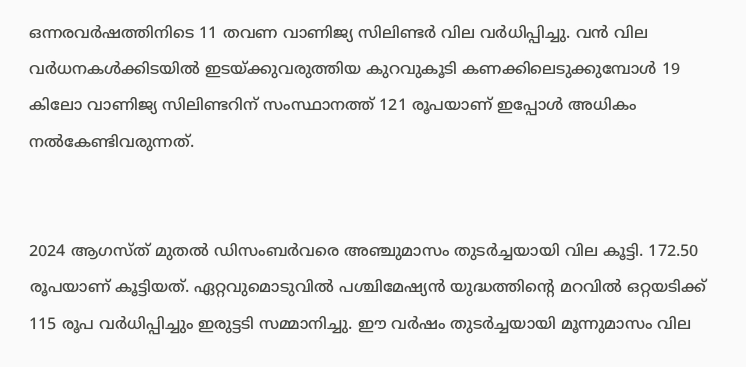ഒന്നരവർഷത്തിനിടെ 11 തവണ വാണിജ്യ സിലിണ്ടർ വില വർധിപ്പിച്ചു. വൻ വില വർധനകൾക്കിടയിൽ ഇടയ്ക്കുവരുത്തിയ കുറവുകൂടി കണക്കിലെടുക്കുമ്പോൾ 19 കിലോ വാണിജ്യ സിലിണ്ടറിന് സംസ്ഥാനത്ത് 121 രൂപയാണ് ഇപ്പോള്‍ അധികം നല്‍കേണ്ടിവരുന്നത്.


2024 ആഗസ്ത് മുതല്‍ ഡിസംബര്‍വരെ അഞ്ചുമാസം തുടര്‍ച്ചയായി വില കൂട്ടി. 172.50 രൂപയാണ് കൂട്ടിയത്. ഏറ്റവുമൊടുവില്‍ പശ്ചിമേഷ്യന്‍ യുദ്ധത്തിന്റെ മറവില്‍ ഒറ്റയടിക്ക് 115 രൂപ വര്‍ധിപ്പിച്ചും ഇരുട്ടടി സമ്മാനിച്ചു. ഈ വര്‍ഷം തുടര്‍ച്ചയായി മൂന്നുമാസം വില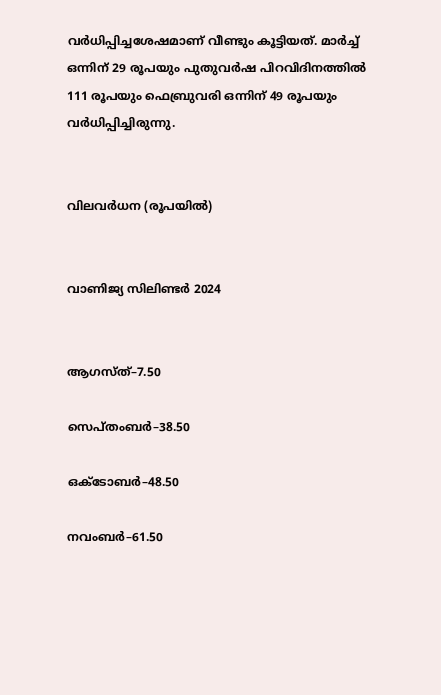വര്‍ധിപ്പിച്ചശേഷമാണ് വീണ്ടും കൂട്ടിയത്. മാര്‍ച്ച് ഒന്നിന് 29 രൂപയും പുതുവര്‍ഷ പിറവിദിനത്തില്‍ 111 രൂപയും ഫെബ്രുവരി ഒന്നിന് 49 രൂപയും വര്‍ധിപ്പിച്ചിരുന്നു.


വിലവർധന (രൂപയിൽ)


വാണിജ്യ സിലിണ്ടർ 2024


ആഗസ്ത്–7.50

സെപ്തംബർ–38.50

ഒക്ടോബർ–48.50

നവംബർ–61.50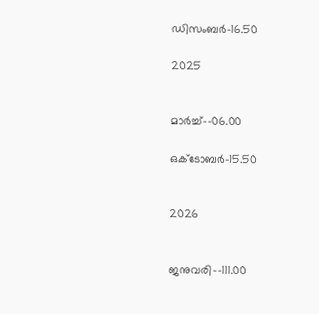ഡിസംബർ–16.50

2025


മാർച്ച്‌–-06.00

ഒക്ടോബർ–15.50


2026


ജനുവരി–-111.00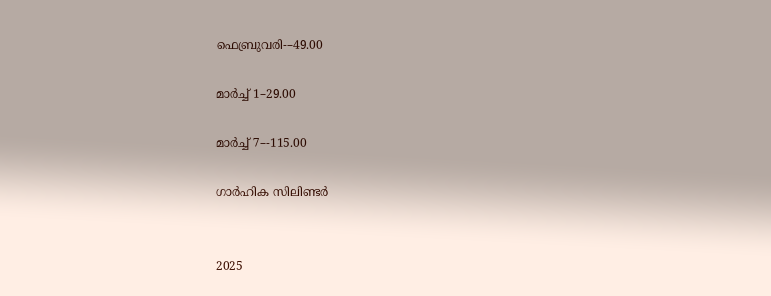ഫെബ്രുവരി-–49.00

മാർച്ച് 1–29.00

മാർച്ച് 7–-115.00

ഗാർഹിക സിലിണ്ടർ


2025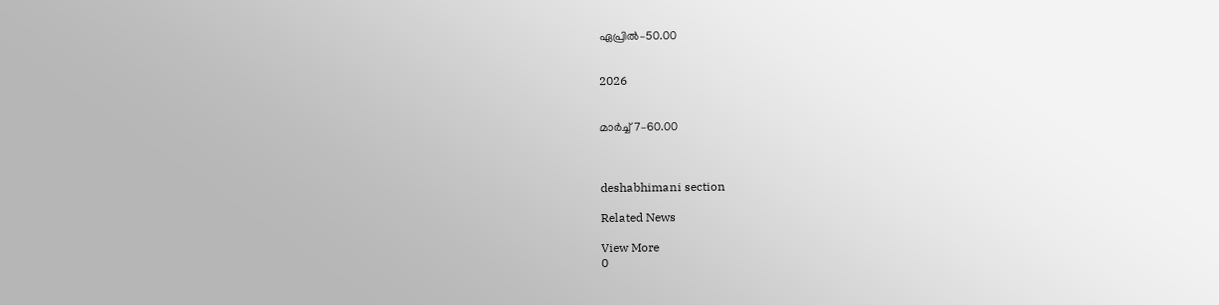ഏപ്രിൽ–50.00


2026


മാർച്ച് 7–60.00



deshabhimani section

Related News

View More
0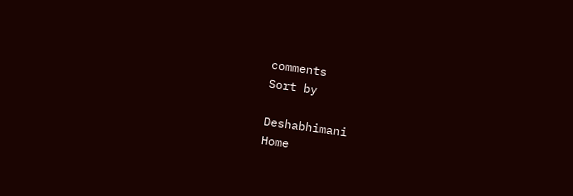comments
Sort by

Deshabhimani
Home